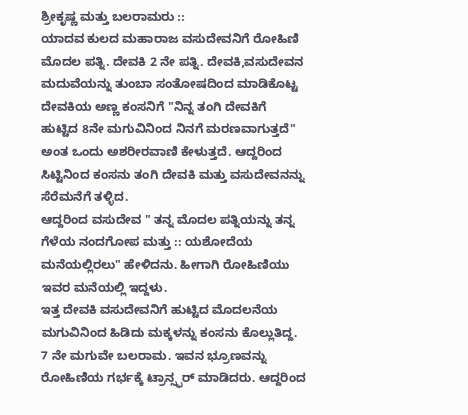ಶ್ರೀಕೃಷ್ಣ ಮತ್ತು ಬಲರಾಮರು ::
ಯಾದವ ಕುಲದ ಮಹಾರಾಜ ವಸುದೇವನಿಗೆ ರೋಹಿಣಿ ಮೊದಲ ಪತ್ನಿ. ದೇವಕಿ 2 ನೇ ಪತ್ನಿ. ದೇವಕಿ,ವಸುದೇವನ ಮದುವೆಯನ್ನು ತುಂಬಾ ಸಂತೋಷದಿಂದ ಮಾಡಿಕೊಟ್ಟ ದೇವಕಿಯ ಅಣ್ಣ ಕಂಸನಿಗೆ "ನಿನ್ನ ತಂಗಿ ದೇವಕಿಗೆ ಹುಟ್ಟಿದ 8ನೇ ಮಗುವಿನಿಂದ ನಿನಗೆ ಮರಣವಾಗುತ್ತದೆ" ಅಂತ ಒಂದು ಅಶರೀರವಾಣಿ ಕೇಳುತ್ತದೆ. ಆದ್ದರಿಂದ ಸಿಟ್ಟಿನಿಂದ ಕಂಸನು ತಂಗಿ ದೇವಕಿ ಮತ್ತು ವಸುದೇವನನ್ನು ಸೆರೆಮನೆಗೆ ತಳ್ಳಿದ.
ಆದ್ದರಿಂದ ವಸುದೇವ " ತನ್ನ ಮೊದಲ ಪತ್ನಿಯನ್ನು ತನ್ನ ಗೆಳೆಯ ನಂದಗೋಪ ಮತ್ತು :: ಯಶೋದೆಯ ಮನೆಯಲ್ಲಿರಲು" ಹೇಳಿದನು. ಹೀಗಾಗಿ ರೋಹಿಣಿಯು ಇವರ ಮನೆಯಲ್ಲಿ ಇದ್ದಳು.
ಇತ್ತ ದೇವಕಿ ವಸುದೇವನಿಗೆ ಹುಟ್ಟಿದ ಮೊದಲನೆಯ ಮಗುವಿನಿಂದ ಹಿಡಿದು ಮಕ್ಕಳನ್ನು ಕಂಸನು ಕೊಲ್ಲುತಿದ್ದ. 7 ನೇ ಮಗುವೇ ಬಲರಾಮ. ಇವನ ಭ್ರೂಣವನ್ನು ರೋಹಿಣಿಯ ಗರ್ಭಕ್ಕೆ ಟ್ರಾನ್ಸ್ಫರ್ ಮಾಡಿದರು. ಆದ್ದರಿಂದ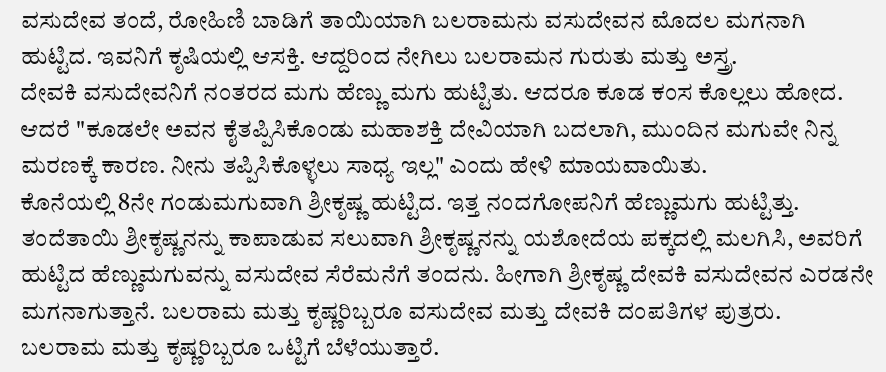ವಸುದೇವ ತಂದೆ, ರೋಹಿಣಿ ಬಾಡಿಗೆ ತಾಯಿಯಾಗಿ ಬಲರಾಮನು ವಸುದೇವನ ಮೊದಲ ಮಗನಾಗಿ ಹುಟ್ಟಿದ. ಇವನಿಗೆ ಕೃಷಿಯಲ್ಲಿ ಆಸಕ್ತಿ. ಆದ್ದರಿಂದ ನೇಗಿಲು ಬಲರಾಮನ ಗುರುತು ಮತ್ತು ಅಸ್ತ್ರ.
ದೇವಕಿ ವಸುದೇವನಿಗೆ ನಂತರದ ಮಗು ಹೆಣ್ಣು ಮಗು ಹುಟ್ಟಿತು. ಆದರೂ ಕೂಡ ಕಂಸ ಕೊಲ್ಲಲು ಹೋದ. ಆದರೆ "ಕೂಡಲೇ ಅವನ ಕೈತಪ್ಪಿಸಿಕೊಂಡು ಮಹಾಶಕ್ತಿ ದೇವಿಯಾಗಿ ಬದಲಾಗಿ, ಮುಂದಿನ ಮಗುವೇ ನಿನ್ನ ಮರಣಕ್ಕೆ ಕಾರಣ. ನೀನು ತಪ್ಪಿಸಿಕೊಳ್ಳಲು ಸಾಧ್ಯ ಇಲ್ಲ" ಎಂದು ಹೇಳಿ ಮಾಯವಾಯಿತು.
ಕೊನೆಯಲ್ಲಿ 8ನೇ ಗಂಡುಮಗುವಾಗಿ ಶ್ರೀಕೃಷ್ಣ ಹುಟ್ಟಿದ. ಇತ್ತ ನಂದಗೋಪನಿಗೆ ಹೆಣ್ಣುಮಗು ಹುಟ್ಟಿತ್ತು. ತಂದೆತಾಯಿ ಶ್ರೀಕೃಷ್ಣನನ್ನು ಕಾಪಾಡುವ ಸಲುವಾಗಿ ಶ್ರೀಕೃಷ್ಣನನ್ನು ಯಶೋದೆಯ ಪಕ್ಕದಲ್ಲಿ ಮಲಗಿಸಿ, ಅವರಿಗೆ ಹುಟ್ಟಿದ ಹೆಣ್ಣುಮಗುವನ್ನು ವಸುದೇವ ಸೆರೆಮನೆಗೆ ತಂದನು. ಹೀಗಾಗಿ ಶ್ರೀಕೃಷ್ಣ ದೇವಕಿ ವಸುದೇವನ ಎರಡನೇ ಮಗನಾಗುತ್ತಾನೆ. ಬಲರಾಮ ಮತ್ತು ಕೃಷ್ಣರಿಬ್ಬರೂ ವಸುದೇವ ಮತ್ತು ದೇವಕಿ ದಂಪತಿಗಳ ಪುತ್ರರು.
ಬಲರಾಮ ಮತ್ತು ಕೃಷ್ಣರಿಬ್ಬರೂ ಒಟ್ಟಿಗೆ ಬೆಳೆಯುತ್ತಾರೆ.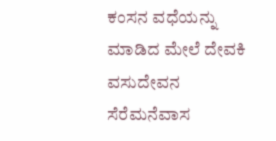ಕಂಸನ ವಧೆಯನ್ನು ಮಾಡಿದ ಮೇಲೆ ದೇವಕಿ ವಸುದೇವನ ಸೆರೆಮನೆವಾಸ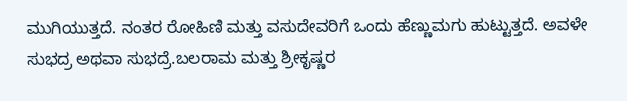ಮುಗಿಯುತ್ತದೆ. ನಂತರ ರೋಹಿಣಿ ಮತ್ತು ವಸುದೇವರಿಗೆ ಒಂದು ಹೆಣ್ಣುಮಗು ಹುಟ್ಟುತ್ತದೆ. ಅವಳೇ ಸುಭದ್ರ ಅಥವಾ ಸುಭದ್ರೆ.ಬಲರಾಮ ಮತ್ತು ಶ್ರೀಕೃಷ್ಣರ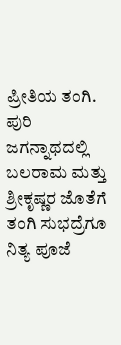ಪ್ರೀತಿಯ ತಂಗಿ.
ಪುರಿ ಜಗನ್ನಾಥದಲ್ಲಿ ಬಲರಾಮ ಮತ್ತು ಶ್ರೀಕೃಷ್ಣರ ಜೊತೆಗೆ ತಂಗಿ ಸುಭದ್ರೆಗೂ ನಿತ್ಯ ಪೂಜೆ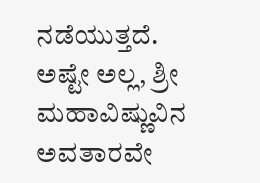ನಡೆಯುತ್ತದೆ.
ಅಷ್ಟೇ ಅಲ್ಲ, ಶ್ರೀ ಮಹಾವಿಷ್ಣುವಿನ ಅವತಾರವೇ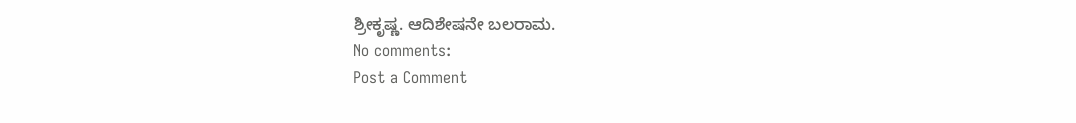ಶ್ರೀಕೃಷ್ಣ. ಆದಿಶೇಷನೇ ಬಲರಾಮ.
No comments:
Post a Comment